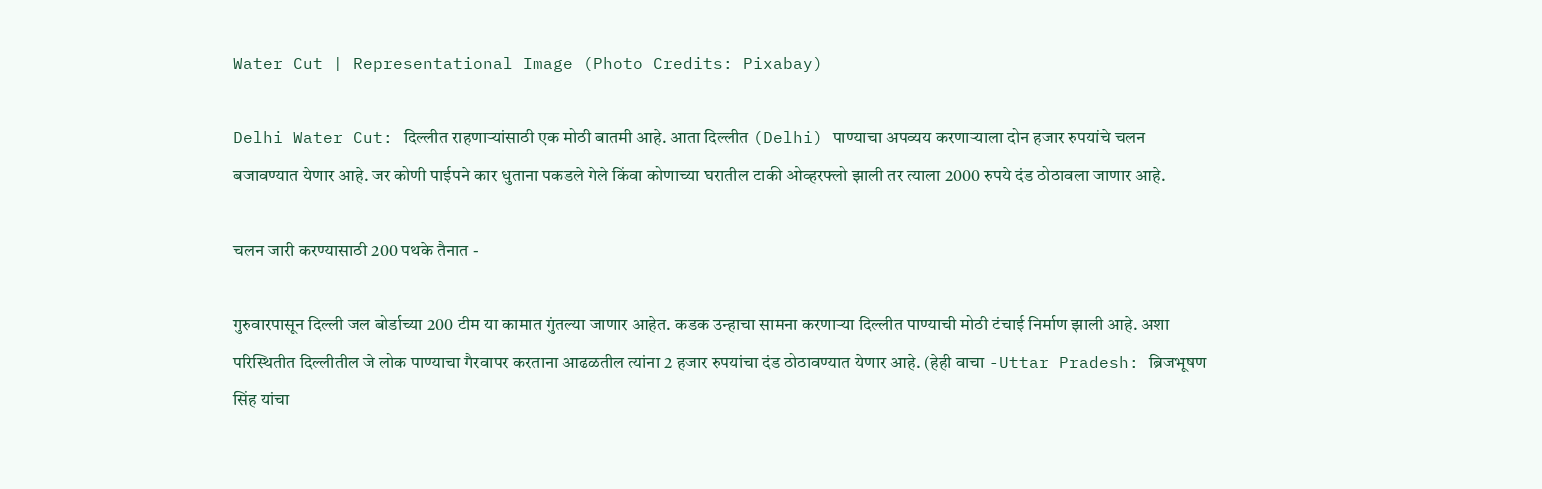Water Cut | Representational Image (Photo Credits: Pixabay)

Delhi Water Cut: दिल्लीत राहणाऱ्यांसाठी एक मोठी बातमी आहे. आता दिल्लीत (Delhi) पाण्याचा अपव्यय करणाऱ्याला दोन हजार रुपयांचे चलन बजावण्यात येणार आहे. जर कोणी पाईपने कार धुताना पकडले गेले किंवा कोणाच्या घरातील टाकी ओव्हरफ्लो झाली तर त्याला 2000 रुपये दंड ठोठावला जाणार आहे.

चलन जारी करण्यासाठी 200 पथके तैनात -

गुरुवारपासून दिल्ली जल बोर्डाच्या 200 टीम या कामात गुंतल्या जाणार आहेत. कडक उन्हाचा सामना करणाऱ्या दिल्लीत पाण्याची मोठी टंचाई निर्माण झाली आहे. अशा परिस्थितीत दिल्लीतील जे लोक पाण्याचा गैरवापर करताना आढळतील त्यांना 2 हजार रुपयांचा दंड ठोठावण्यात येणार आहे. (हेही वाचा -Uttar Pradesh: ब्रिजभूषण सिंह यांचा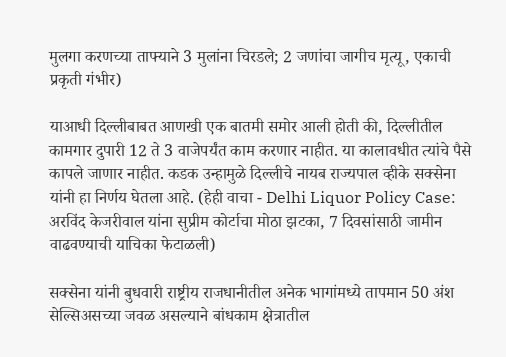मुलगा करणच्या ताफ्याने 3 मुलांना चिरडले; 2 जणांचा जागीच मृत्यू, एकाची प्रकृती गंभीर)

याआधी दिल्लीबाबत आणखी एक बातमी समोर आली होती की, दिल्लीतील कामगार दुपारी 12 ते 3 वाजेपर्यंत काम करणार नाहीत. या कालावधीत त्यांचे पैसे कापले जाणार नाहीत. कडक उन्हामुळे दिल्लीचे नायब राज्यपाल व्हीके सक्सेना यांनी हा निर्णय घेतला आहे. (हेही वाचा - Delhi Liquor Policy Case: अरविंद केजरीवाल यांना सुप्रीम कोर्टाचा मोठा झटका, 7 दिवसांसाठी जामीन वाढवण्याची याचिका फेटाळली)

सक्सेना यांनी बुधवारी राष्ट्रीय राजधानीतील अनेक भागांमध्ये तापमान 50 अंश सेल्सिअसच्या जवळ असल्याने बांधकाम क्षेत्रातील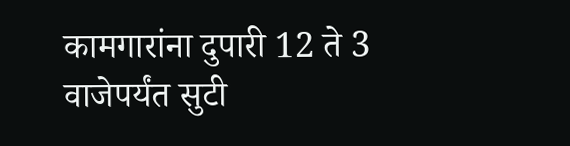कामगारांना दुपारी 12 ते 3 वाजेपर्यंत सुटी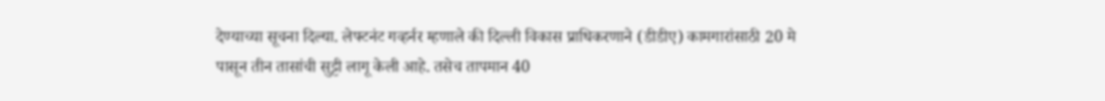देण्याच्या सूचना दिल्या. लेफ्टनंट गव्हर्नर म्हणाले की दिल्ली विकास प्राधिकरणाने (डीडीए) कामगारांसाठी 20 मे पासून तीन तासांची सुट्टी लागू केली आहे. तसेच तापमान 40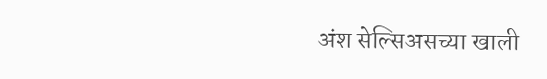अंश सेल्सिअसच्या खाली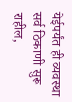येईपर्यंत ही व्यवस्था सर्व ठिकाणी सुरू राहील,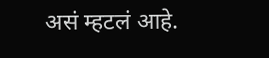असं म्हटलं आहे.